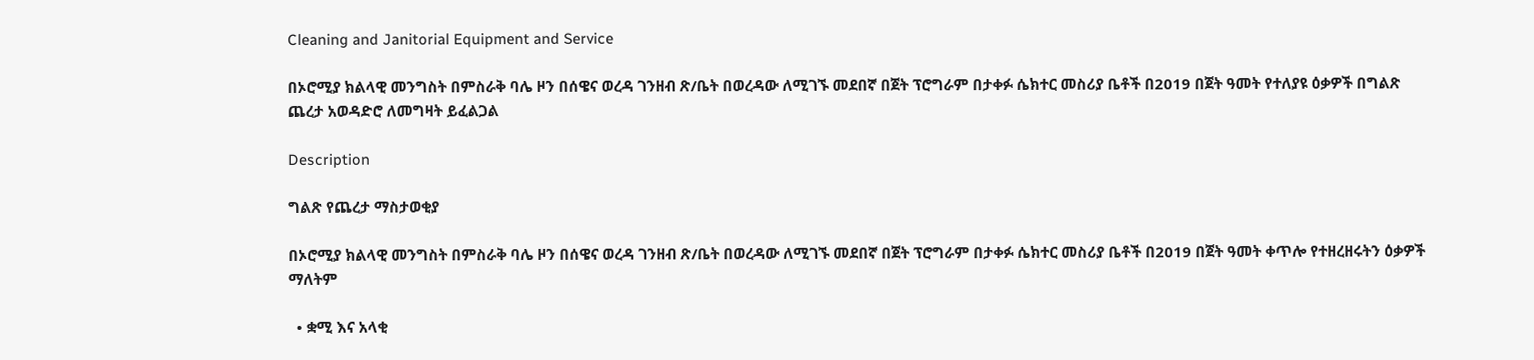Cleaning and Janitorial Equipment and Service

በኦሮሚያ ክልላዊ መንግስት በምስራቅ ባሌ ዞን በሰዌና ወረዳ ገንዘብ ጽ/ቤት በወረዳው ለሚገኙ መደበኛ በጀት ፕሮግራም በታቀፉ ሴክተር መስሪያ ቤቶች በ2019 በጀት ዓመት የተለያዩ ዕቃዎች በግልጽ ጨረታ አወዳድሮ ለመግዛት ይፈልጋል

Description

ግልጽ የጨረታ ማስታወቂያ

በኦሮሚያ ክልላዊ መንግስት በምስራቅ ባሌ ዞን በሰዌና ወረዳ ገንዘብ ጽ/ቤት በወረዳው ለሚገኙ መደበኛ በጀት ፕሮግራም በታቀፉ ሴክተር መስሪያ ቤቶች በ2019 በጀት ዓመት ቀጥሎ የተዘረዘሩትን ዕቃዎች ማለትም

  • ቋሚ እና አላቂ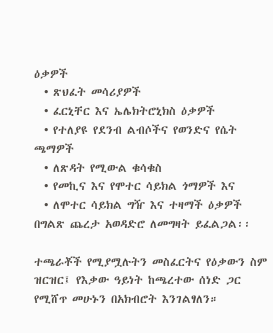ዕቃዎች
  • ጽህፈት መሳሪያዎች
  • ፈርኒቸር እና ኤሌክትሮኒክስ ዕቃዎች
  • የተለያዩ የደንብ ልብሶችና የወንድና የሴት ጫማዎች
  • ለጽዳት የሚውል ቁሳቁስ
  • የመኪና እና የሞተር ሳይክል ጎማዎች እና
  • ለሞተር ሳይክል ግዥ እና ተዛማች ዕቃዎች በግልጽ ጨረታ አወዳድሮ ለመግዛት ይፈልጋል፡፡

ተጫራቾች የሚያሟሉትን መስፈርትና የዕቃውን ስም ዝርዝር፤ የእቃው ዓይነት ከጫረተው ሰነድ ጋር የሚሸጥ መሁኑን በአክብሮት እንገልፃለን።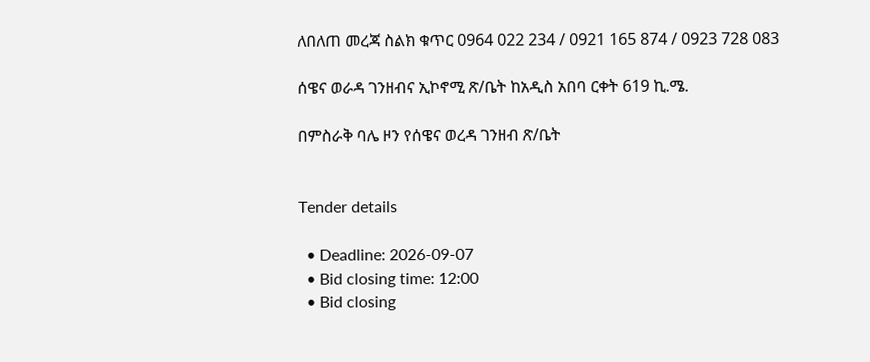ለበለጠ መረጃ ስልክ ቁጥር 0964 022 234 / 0921 165 874 / 0923 728 083

ሰዌና ወራዳ ገንዘብና ኢኮኖሚ ጽ/ቤት ከአዲስ አበባ ርቀት 619 ኪ.ሜ.

በምስራቅ ባሌ ዞን የሰዌና ወረዳ ገንዘብ ጽ/ቤት


Tender details

  • Deadline: 2026-09-07
  • Bid closing time: 12:00
  • Bid closing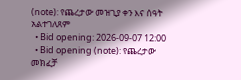(note): የጨረታው መዝጊያ ቀን እና ሰዓት አልተገለጸም
  • Bid opening: 2026-09-07 12:00
  • Bid opening (note): የጨረታው መክፈቻ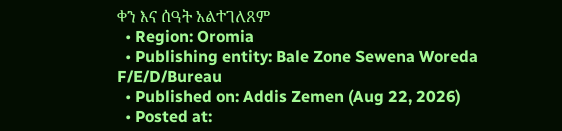ቀን እና ሰዓት አልተገለጸም
  • Region: Oromia
  • Publishing entity: Bale Zone Sewena Woreda F/E/D/Bureau
  • Published on: Addis Zemen (Aug 22, 2026)
  • Posted at: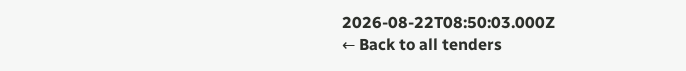2026-08-22T08:50:03.000Z
← Back to all tenders